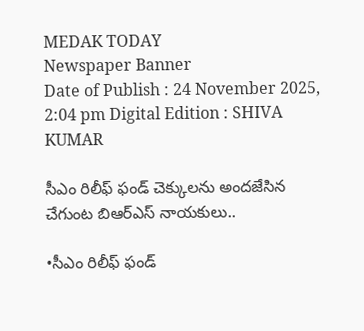MEDAK TODAY
Newspaper Banner
Date of Publish : 24 November 2025, 2:04 pm Digital Edition : SHIVA KUMAR

సీఎం రిలీఫ్ ఫండ్ చెక్కులను అందజేసిన చేగుంట బిఆర్ఎస్ నాయకులు..

•సీఎం రిలీఫ్ ఫండ్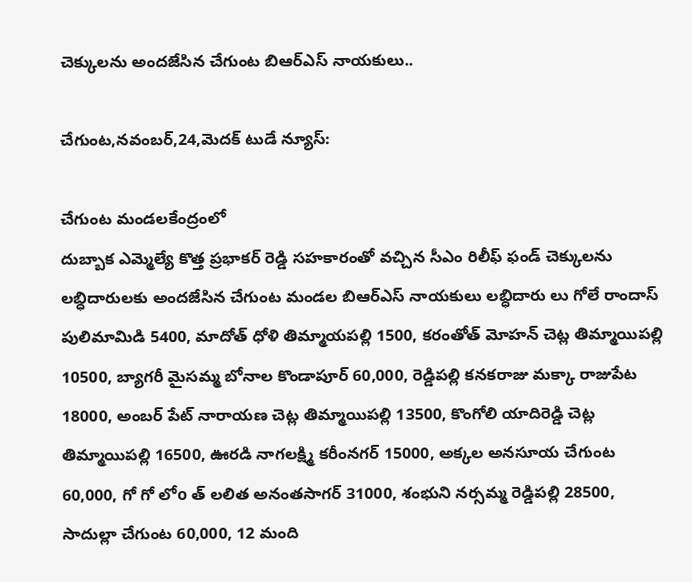చెక్కులను అందజేసిన చేగుంట బిఆర్ఎస్ నాయకులు..

చేగుంట,నవంబర్,24,మెదక్ టుడే న్యూస్:

చేగుంట మండలకేంద్రంలో
దుబ్బాక ఎమ్మెల్యే కొత్త ప్రభాకర్ రెడ్డి సహకారంతో వచ్చిన సీఎం రిలీఫ్ ఫండ్ చెక్కులను లబ్ధిదారులకు అందజేసిన చేగుంట మండల బిఆర్ఎస్ నాయకులు లబ్ధిదారు లు గోలే రాందాస్ పులిమామిడి 5400, మాదోత్ ధోళి తిమ్మాయపల్లి 1500, కరంతోత్ మోహన్ చెట్ల తిమ్మాయిపల్లి 10500, బ్యాగరీ మైసమ్మ బోనాల కొండాపూర్ 60,000, రెడ్డిపల్లి కనకరాజు మక్కా రాజుపేట 18000, అంబర్ పేట్ నారాయణ చెట్ల తిమ్మాయిపల్లి 13500, కొంగోలి యాదిరెడ్డి చెట్ల తిమ్మాయిపల్లి 16500, ఊరడి నాగలక్ష్మి కరీంనగర్ 15000, అక్కల అనసూయ చేగుంట 60,000, గో గో లోo త్ లలిత అనంతసాగర్ 31000, శంభుని నర్సమ్మ రెడ్డిపల్లి 28500, సాదుల్లా చేగుంట 60,000, 12 మంది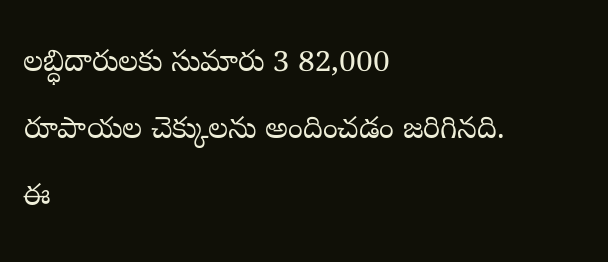లబ్ధిదారులకు సుమారు 3 82,000 రూపాయల చెక్కులను అందించడం జరిగినది. ఈ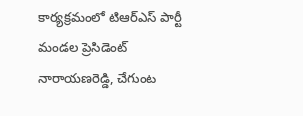కార్యక్రమంలో టిఆర్ఎస్ పార్టీ మండల ప్రెసిడెంట్ నారాయణరెడ్డి, చేగుంట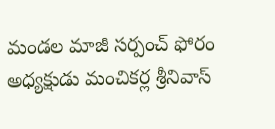మండల మాజీ సర్పంచ్ ఫోరం అధ్యక్షుడు మంచికర్ల శ్రీనివాస్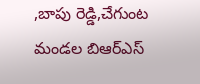,బాపు రెడ్డి,చేగుంట మండల బిఆర్ఎస్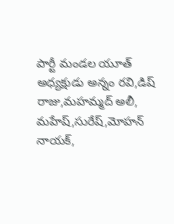పార్టీ మండల యూత్ అధ్యక్షుడు అన్నం రవి,డిష్ రాజు,మహమ్మద్ అలీ, మహేష్,సురేష్,మోహన్ నాయక్,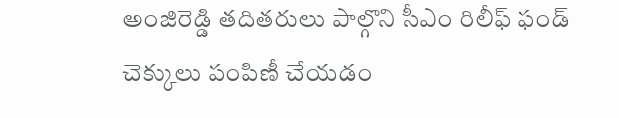అంజిరెడ్డి తదితరులు పాల్గొని సీఎం రిలీఫ్ ఫండ్ చెక్కులు పంపిణీ చేయడం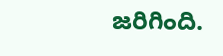జరిగింది.